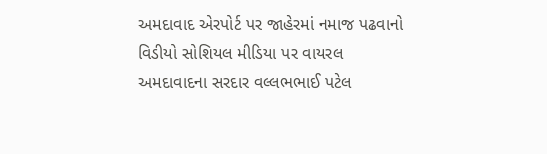અમદાવાદ એરપોર્ટ પર જાહેરમાં નમાજ પઢવાનો વિડીયો સોશિયલ મીડિયા પર વાયરલ
અમદાવાદના સરદાર વલ્લભભાઈ પટેલ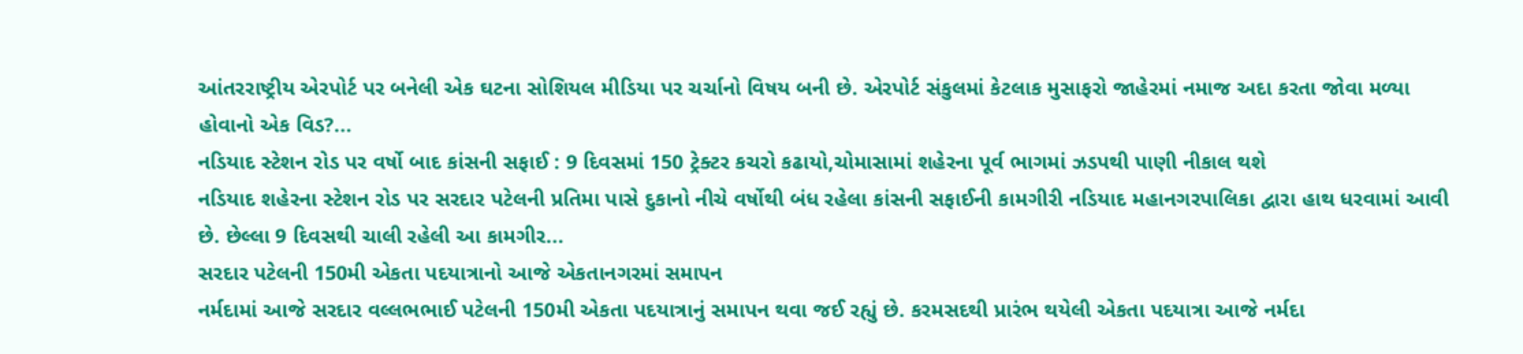આંતરરાષ્ટ્રીય એરપોર્ટ પર બનેલી એક ઘટના સોશિયલ મીડિયા પર ચર્ચાનો વિષય બની છે. એરપોર્ટ સંકુલમાં કેટલાક મુસાફરો જાહેરમાં નમાજ અદા કરતા જોવા મળ્યા હોવાનો એક વિડ?...
નડિયાદ સ્ટેશન રોડ પર વર્ષો બાદ કાંસની સફાઈ : 9 દિવસમાં 150 ટ્રેક્ટર કચરો કઢાયો,ચોમાસામાં શહેરના પૂર્વ ભાગમાં ઝડપથી પાણી નીકાલ થશે
નડિયાદ શહેરના સ્ટેશન રોડ પર સરદાર પટેલની પ્રતિમા પાસે દુકાનો નીચે વર્ષોથી બંધ રહેલા કાંસની સફાઈની કામગીરી નડિયાદ મહાનગરપાલિકા દ્વારા હાથ ધરવામાં આવી છે. છેલ્લા 9 દિવસથી ચાલી રહેલી આ કામગીર...
સરદાર પટેલની 150મી એકતા પદયાત્રાનો આજે એકતાનગરમાં સમાપન
નર્મદામાં આજે સરદાર વલ્લભભાઈ પટેલની 150મી એકતા પદયાત્રાનું સમાપન થવા જઈ રહ્યું છે. કરમસદથી પ્રારંભ થયેલી એકતા પદયાત્રા આજે નર્મદા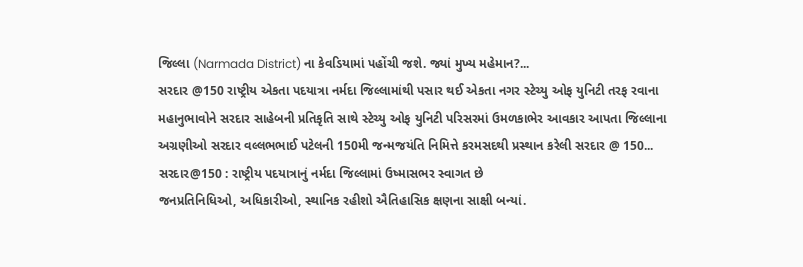જિલ્લા (Narmada District) ના કેવડિયામાં પહોંચી જશે. જ્યાં મુખ્ય મહેમાન?...
સરદાર @150 રાષ્ટ્રીય એકતા પદયાત્રા નર્મદા જિલ્લામાંથી પસાર થઈ એકતા નગર સ્ટેચ્યુ ઓફ યુનિટી તરફ રવાના
મહાનુભાવોને સરદાર સાહેબની પ્રતિકૃતિ સાથે સ્ટેચ્યુ ઓફ યુનિટી પરિસરમાં ઉમળકાભેર આવકાર આપતા જિલ્લાના અગ્રણીઓ સરદાર વલ્લભભાઈ પટેલની 150મી જન્મજયંતિ નિમિત્તે કરમસદથી પ્રસ્થાન કરેલી સરદાર @ 150...
સરદાર@150 : રાષ્ટ્રીય પદયાત્રાનું નર્મદા જિલ્લામાં ઉષ્માસભર સ્વાગત છે
જનપ્રતિનિધિઓ, અધિકારીઓ, સ્થાનિક રહીશો ઐતિહાસિક ક્ષણના સાક્ષી બન્યાં.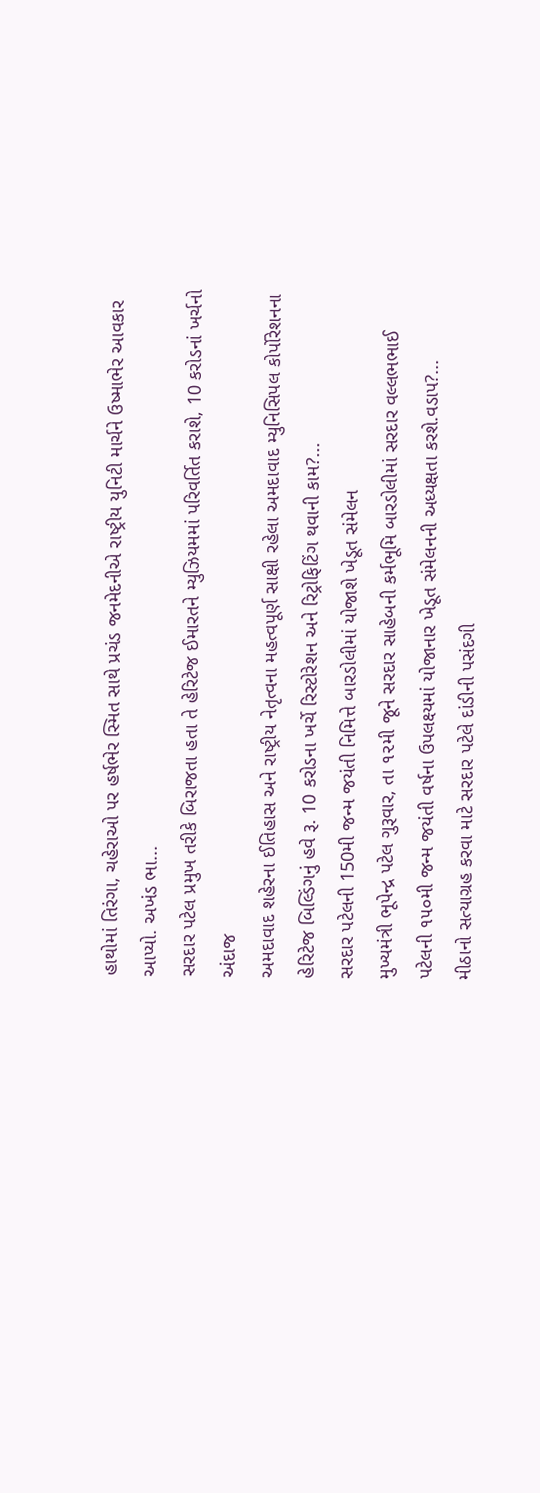હાથોમાં તિરંગા, ચહેરાઓ પર હર્ષભેર સ્મિત સાથે પ્રચંડ જનમેદનીએ રાષ્ટ્રીય યુનિટી માર્ચને ઉષ્માભેર આવકાર આપ્યો. અખંડ ભા...
સરદાર પટેલ પ્રમુખ તરીકે બિરાજતા હતા તે હેરિટેજ ઈમારતને મ્યુઝિયમમાં પરિવર્તિત કરાશે, 10 કરોડનાં ખર્ચનો અંદાજ
અમદાવાદ શહેરના ઈતિહાસ અને રાષ્ટ્રીય નેતૃત્વના મહત્વપૂર્ણ સાક્ષી રહેલા અમદાવાદ મ્યુનિસિપલ કોર્પોરેશનના હેરિટેજ બિલ્ડિંગનું હવે રૂ. 10 કરોડના ખર્ચે રિસ્ટોરેશન અને રિટ્રોફિટિંગ થવાની કામ?...
સરદાર પટેલની 150મી જન્મ જયંતી નિમિત્તે બારડોલીમાં યોજાશે ખેડૂત સંમેલન
મુખ્યમંત્રી ભૂપેન્દ્ર પટેલ ગુરૂવાર, તા ૧૨મી જૂને સરદાર સાહેબની કર્મભૂમિ બારડોલીમાં સરદાર વલ્લભભાઈ પટેલની ૧૫૦મી જન્મ જયંતી વર્ષના ઉપલક્ષ્યમાં યોજાનાર ખેડૂત સંમેલનની અધ્યક્ષતા કરશે.વડાપ?...
મીઠાનો સત્યાગ્રહ કરવા માટે સરદાર પટેલે દાંડીની પસંદગી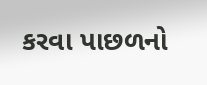કરવા પાછળનો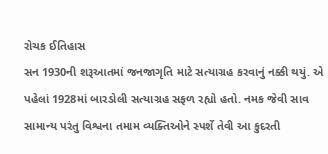રોચક ઈતિહાસ
સન 1930ની શરૂઆતમાં જનજાગૃતિ માટે સત્યાગ્રહ કરવાનું નક્કી થયું. એ પહેલાં 1928માં બારડોલી સત્યાગ્રહ સફળ રહ્યો હતો. નમક જેવી સાવ સામાન્ય પરંતુ વિશ્વના તમામ વ્યક્તિઓને સ્પર્શે તેવી આ કુદરતી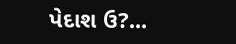પેદાશ ઉ?...